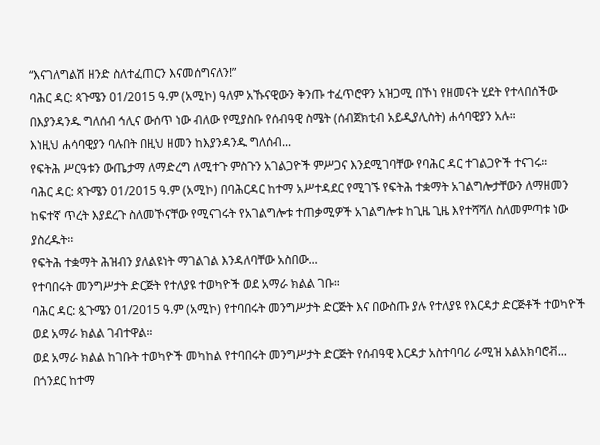“እናገለግልሽ ዘንድ ስለተፈጠርን እናመሰግናለን!”
ባሕር ዳር: ጳጉሜን 01/2015 ዓ.ም (አሚኮ) ዓለም አኹናዊውን ቅንጡ ተፈጥሮዋን አዝጋሚ በኾነ የዘመናት ሂደት የተላበሰችው በእያንዳንዱ ግለሰብ ኅሊና ውሰጥ ነው ብለው የሚያስቡ የሰብዓዊ ስሜት (ሰብጀክቲብ አይዲያሊስት) ሐሳባዊያን አሉ።
እነዚህ ሐሳባዊያን ባሉበት በዚህ ዘመን ከእያንዳንዱ ግለሰብ...
የፍትሕ ሥርዓቱን ውጤታማ ለማድረግ ለሚተጉ ምስጉን አገልጋዮች ምሥጋና እንደሚገባቸው የባሕር ዳር ተገልጋዮች ተናገሩ።
ባሕር ዳር: ጳጉሜን 01/2015 ዓ.ም (አሚኮ) በባሕርዳር ከተማ አሥተዳደር የሚገኙ የፍትሕ ተቋማት አገልግሎታቸውን ለማዘመን ከፍተኛ ጥረት እያደረጉ ስለመኾናቸው የሚናገሩት የአገልግሎቱ ተጠቃሚዎች አገልግሎቱ ከጊዜ ጊዜ እየተሻሻለ ስለመምጣቱ ነው ያስረዱት፡፡
የፍትሕ ተቋማት ሕዝብን ያለልዩነት ማገልገል እንዳለባቸው አስበው...
የተባበሩት መንግሥታት ድርጅት የተለያዩ ተወካዮች ወደ አማራ ክልል ገቡ።
ባሕር ዳር: ጷጉሜን 01/2015 ዓ.ም (አሚኮ) የተባበሩት መንግሥታት ድርጅት እና በውስጡ ያሉ የተለያዩ የእርዳታ ድርጅቶች ተወካዮች ወደ አማራ ክልል ገብተዋል።
ወደ አማራ ክልል ከገቡት ተወካዮች መካከል የተባበሩት መንግሥታት ድርጅት የሰብዓዊ እርዳታ አስተባባሪ ራሚዝ አልአክባሮቭ...
በጎንደር ከተማ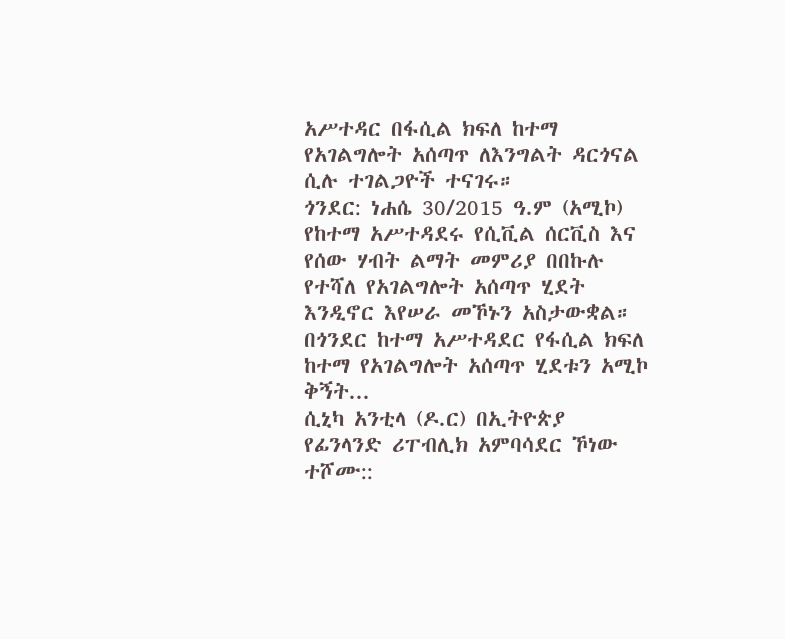አሥተዳር በፋሲል ክፍለ ከተማ የአገልግሎት አሰጣጥ ለእንግልት ዳርጎናል ሲሉ ተገልጋዮች ተናገሩ።
ጎንደር: ነሐሴ 30/2015 ዓ.ም (አሚኮ) የከተማ አሥተዳደሩ የሲቪል ሰርቪስ እና የሰው ሃብት ልማት መምሪያ በበኩሉ የተሻለ የአገልግሎት አሰጣጥ ሂደት እንዲኖር እየሠራ መኾኑን አስታውቋል። በጎንደር ከተማ አሥተዳደር የፋሲል ክፍለ ከተማ የአገልግሎት አሰጣጥ ሂደቱን አሚኮ ቅኝት...
ሲኒካ አንቲላ (ዶ.ር) በኢትዮጵያ የፊንላንድ ሪፐብሊክ አምባሳደር ኾነው ተሾሙ::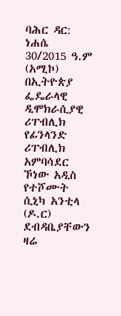ባሕር ዳር: ነሐሴ 30/2015 ዓ.ም (አሚኮ) በኢትዮጵያ ፌዴራላዊ ዲሞክራሲያዊ ሪፐብሊክ የፊንላንድ ሪፐብሊክ አምባሳደር ኾነው አዲስ የተሾሙት ሲኒካ አንቲላ (ዶ.ር) ደብዳቤያቸውን ዛሬ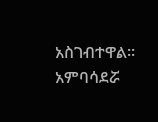አስገብተዋል፡፡
አምባሳደሯ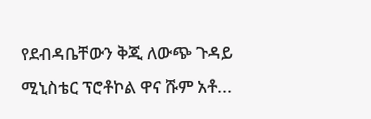የደብዳቤቸውን ቅጂ ለውጭ ጉዳይ ሚኒስቴር ፕሮቶኮል ዋና ሹም አቶ...